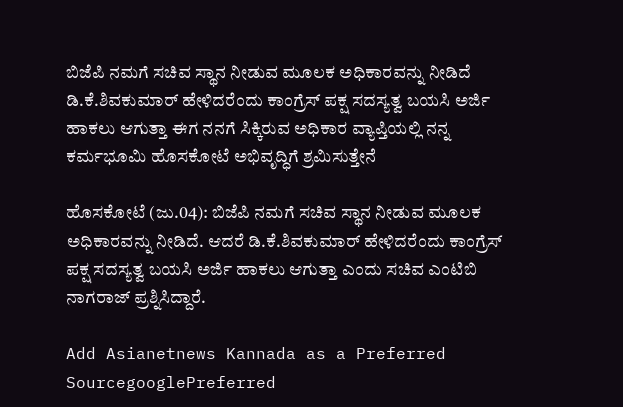ಬಿಜೆಪಿ ನಮಗೆ ಸಚಿವ ಸ್ಥಾನ ನೀಡುವ ಮೂಲಕ ಅಧಿಕಾರವನ್ನು ನೀಡಿದೆ ಡಿ.ಕೆ.ಶಿವಕುಮಾರ್‌ ಹೇಳಿದರೆಂದು ಕಾಂಗ್ರೆಸ್‌ ಪಕ್ಷ ಸದಸ್ಯತ್ವ ಬಯಸಿ ಅರ್ಜಿ ಹಾಕಲು ಆಗುತ್ತಾ ಈಗ ನನಗೆ ಸಿಕ್ಕಿರುವ ಅಧಿಕಾರ ವ್ಯಾಪ್ತಿಯಲ್ಲಿ ನನ್ನ ಕರ್ಮಭೂಮಿ ಹೊಸಕೋಟೆ ಅಭಿವೃದ್ಧಿಗೆ ಶ್ರಮಿಸುತ್ತೇನೆ

ಹೊಸಕೋಟೆ (ಜು.04): ಬಿಜೆಪಿ ನಮಗೆ ಸಚಿವ ಸ್ಥಾನ ನೀಡುವ ಮೂಲಕ ಅಧಿಕಾರವನ್ನು ನೀಡಿದೆ. ಆದರೆ ಡಿ.ಕೆ.ಶಿವಕುಮಾರ್‌ ಹೇಳಿದರೆಂದು ಕಾಂಗ್ರೆಸ್‌ ಪಕ್ಷ ಸದಸ್ಯತ್ವ ಬಯಸಿ ಅರ್ಜಿ ಹಾಕಲು ಆಗುತ್ತಾ ಎಂದು ಸಚಿವ ಎಂಟಿಬಿ ನಾಗರಾಜ್‌ ಪ್ರಶ್ನಿಸಿದ್ದಾರೆ.

Add Asianetnews Kannada as a Preferred SourcegooglePreferred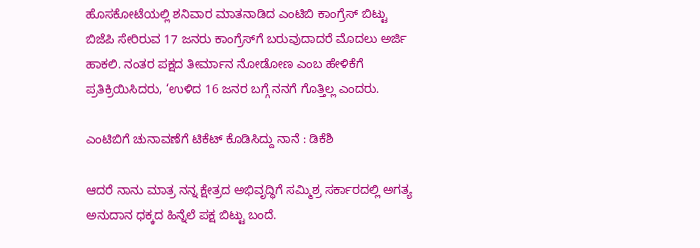ಹೊಸಕೋಟೆಯಲ್ಲಿ ಶನಿವಾರ ಮಾತನಾಡಿದ ಎಂಟಿಬಿ ಕಾಂಗ್ರೆಸ್‌ ಬಿಟ್ಟು ಬಿಜೆಪಿ ಸೇರಿರುವ 17 ಜನರು ಕಾಂಗ್ರೆಸ್‌ಗೆ ಬರುವುದಾದರೆ ಮೊದಲು ಅರ್ಜಿ ಹಾಕಲಿ. ನಂತರ ಪಕ್ಷದ ತೀರ್ಮಾನ ನೋಡೋಣ ಎಂಬ ಹೇಳಿಕೆಗೆ ಪ್ರತಿಕ್ರಿಯಿಸಿದರು, ‘ಉಳಿದ 16 ಜನರ ಬಗ್ಗೆ ನನಗೆ ಗೊತ್ತಿಲ್ಲ ಎಂದರು.

ಎಂಟಿಬಿಗೆ ಚುನಾವಣೆಗೆ ಟಿಕೆಟ್ ಕೊಡಿಸಿದ್ದು ನಾನೆ : ಡಿಕೆಶಿ

ಆದರೆ ನಾನು ಮಾತ್ರ ನನ್ನ ಕ್ಷೇತ್ರದ ಅಭಿವೃದ್ಧಿಗೆ ಸಮ್ಮಿಶ್ರ ಸರ್ಕಾರದಲ್ಲಿ ಅಗತ್ಯ ಅನುದಾನ ಧಕ್ಕದ ಹಿನ್ನೆಲೆ ಪಕ್ಷ ಬಿಟ್ಟು ಬಂದೆ.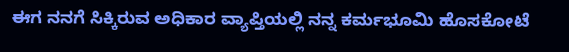ಈಗ ನನಗೆ ಸಿಕ್ಕಿರುವ ಅಧಿಕಾರ ವ್ಯಾಪ್ತಿಯಲ್ಲಿ ನನ್ನ ಕರ್ಮಭೂಮಿ ಹೊಸಕೋಟೆ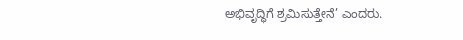ಅಭಿವೃದ್ಧಿಗೆ ಶ್ರಮಿಸುತ್ತೇನೆ’ ಎಂದರು.